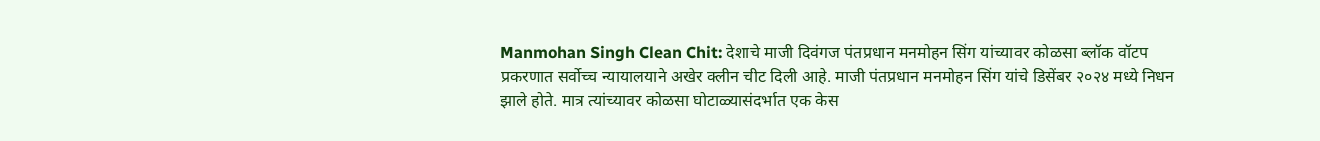Manmohan Singh Clean Chit: देशाचे माजी दिवंगज पंतप्रधान मनमोहन सिंग यांच्यावर कोळसा ब्लॉक वॉटप प्रकरणात सर्वोच्च न्यायालयाने अखेर क्लीन चीट दिली आहे. माजी पंतप्रधान मनमोहन सिंग यांचे डिसेंबर २०२४ मध्ये निधन झाले होते. मात्र त्यांच्यावर कोळसा घोटाळ्यासंदर्भात एक केस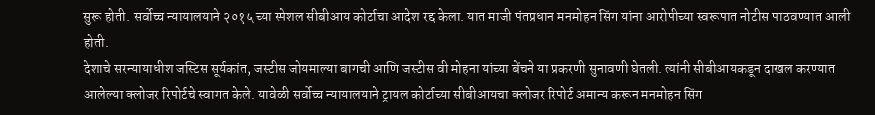सुरू होती. सर्वोच्च न्यायालयाने २०१५ च्या स्पेशल सीबीआय कोर्टाचा आदेश रद्द केला. यात माजी पंतप्रधान मनमोहन सिंग यांना आरोपीच्या स्वरूपात नोटीस पाठवण्यात आली होती.
देशाचे सरन्यायाधीश जस्टिस सूर्यकांत, जस्टीस जोयमाल्या बागची आणि जस्टीस वी मोहना यांच्या बेंचने या प्रकरणी सुनावणी घेतली. त्यांनी सीबीआयकडून दाखल करण्यात आलेल्या क्लोजर रिपोर्टचे स्वागत केले. यावेळी सर्वोच्च न्यायालयाने ट्रायल कोर्टाच्या सीबीआयचा क्लोजर रिपोर्ट अमान्य करून मनमोहन सिंग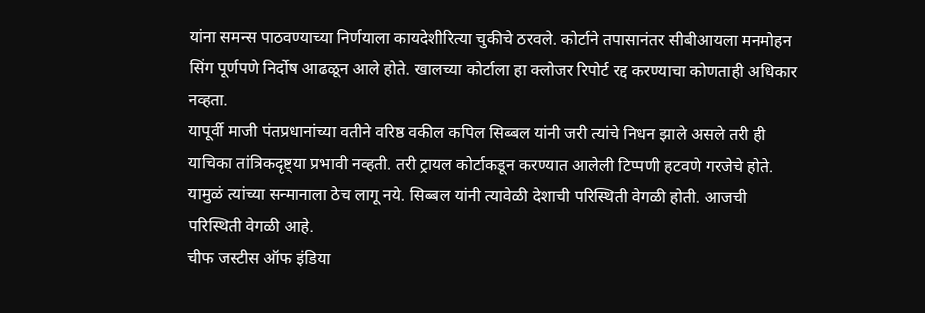यांना समन्स पाठवण्याच्या निर्णयाला कायदेशीरित्या चुकीचे ठरवले. कोर्टाने तपासानंतर सीबीआयला मनमोहन सिंग पूर्णपणे निर्दोष आढळून आले होते. खालच्या कोर्टाला हा क्लोजर रिपोर्ट रद्द करण्याचा कोणताही अधिकार नव्हता.
यापूर्वी माजी पंतप्रधानांच्या वतीने वरिष्ठ वकील कपिल सिब्बल यांनी जरी त्यांचे निधन झाले असले तरी ही याचिका तांत्रिकदृष्ट्या प्रभावी नव्हती. तरी ट्रायल कोर्टाकडून करण्यात आलेली टिप्पणी हटवणे गरजेचे होते. यामुळं त्यांच्या सन्मानाला ठेच लागू नये. सिब्बल यांनी त्यावेळी देशाची परिस्थिती वेगळी होती. आजची परिस्थिती वेगळी आहे.
चीफ जस्टीस ऑफ इंडिया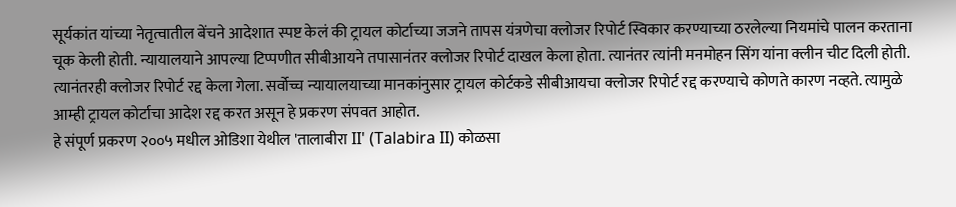सूर्यकांत यांच्या नेतृत्वातील बेंचने आदेशात स्पष्ट केलं की ट्रायल कोर्टाच्या जजने तापस यंत्रणेचा क्लोजर रिपोर्ट स्विकार करण्याच्या ठरलेल्या नियमांचे पालन करताना चूक केली होती. न्यायालयाने आपल्या टिप्पणीत सीबीआयने तपासानंतर क्लोजर रिपोर्ट दाखल केला होता. त्यानंतर त्यांनी मनमोहन सिंग यांना क्लीन चीट दिली होती. त्यानंतरही क्लोजर रिपोर्ट रद्द केला गेला. सर्वोच्च न्यायालयाच्या मानकांनुसार ट्रायल कोर्टकडे सीबीआयचा क्लोजर रिपोर्ट रद्द करण्याचे कोणते कारण नव्हते. त्यामुळे आम्ही ट्रायल कोर्टाचा आदेश रद्द करत असून हे प्रकरण संपवत आहोत.
हे संपूर्ण प्रकरण २००५ मधील ओडिशा येथील 'तालाबीरा II' (Talabira II) कोळसा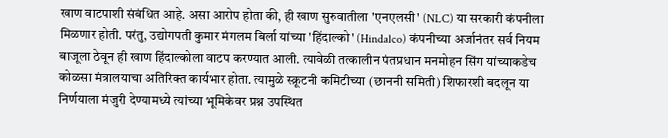खाण वाटपाशी संबंधित आहे. असा आरोप होता की, ही खाण सुरुवातीला 'एनएलसी' (NLC) या सरकारी कंपनीला मिळणार होती. परंतु, उद्योगपती कुमार मंगलम बिर्ला यांच्या 'हिंदाल्को' (Hindalco) कंपनीच्या अर्जानंतर सर्व नियम बाजूला ठेवून ही खाण हिंदाल्कोला वाटप करण्यात आली. त्यावेळी तत्कालीन पंतप्रधान मनमोहन सिंग यांच्याकडेच कोळसा मंत्रालयाचा अतिरिक्त कार्यभार होता. त्यामुळे स्क्रूटनी कमिटीच्या (छाननी समिती) शिफारशी बदलून या निर्णयाला मंजुरी देण्यामध्ये त्यांच्या भूमिकेवर प्रश्न उपस्थित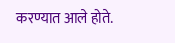करण्यात आले होते.